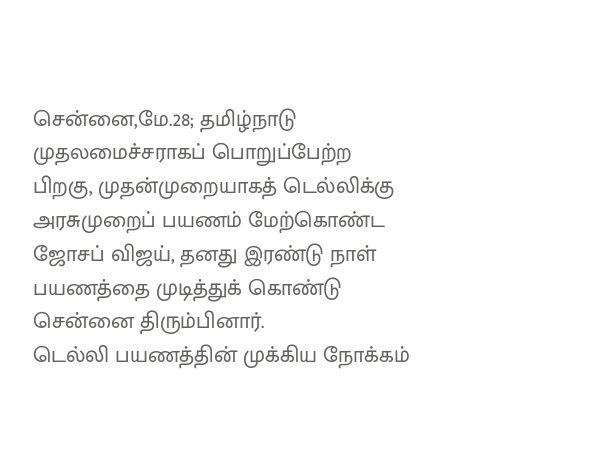சென்னை,மே.28; தமிழ்நாடு முதலமைச்சராகப் பொறுப்பேற்ற பிறகு, முதன்முறையாகத் டெல்லிக்கு அரசுமுறைப் பயணம் மேற்கொண்ட ஜோசப் விஜய், தனது இரண்டு நாள் பயணத்தை முடித்துக் கொண்டு சென்னை திரும்பினார்.
டெல்லி பயணத்தின் முக்கிய நோக்கம்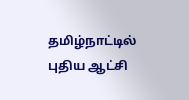தமிழ்நாட்டில் புதிய ஆட்சி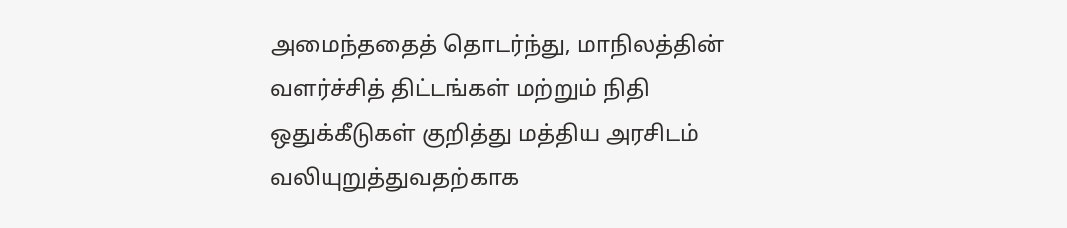அமைந்ததைத் தொடர்ந்து, மாநிலத்தின் வளர்ச்சித் திட்டங்கள் மற்றும் நிதி ஒதுக்கீடுகள் குறித்து மத்திய அரசிடம் வலியுறுத்துவதற்காக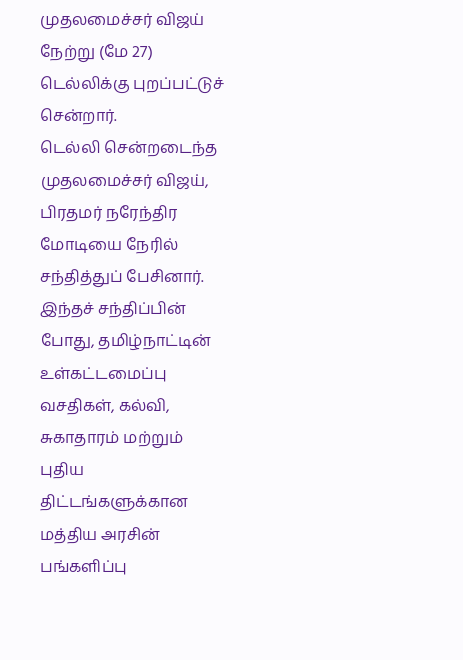முதலமைச்சர் விஜய் நேற்று (மே 27) டெல்லிக்கு புறப்பட்டுச் சென்றார்.
டெல்லி சென்றடைந்த முதலமைச்சர் விஜய், பிரதமர் நரேந்திர மோடியை நேரில் சந்தித்துப் பேசினார். இந்தச் சந்திப்பின் போது, தமிழ்நாட்டின் உள்கட்டமைப்பு வசதிகள், கல்வி, சுகாதாரம் மற்றும் புதிய திட்டங்களுக்கான மத்திய அரசின் பங்களிப்பு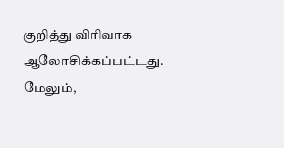குறித்து விரிவாக ஆலோசிக்கப்பட்டது. மேலும்,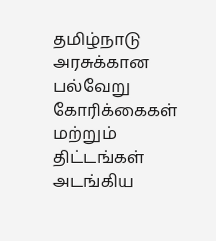தமிழ்நாடு அரசுக்கான பல்வேறு கோரிக்கைகள் மற்றும் திட்டங்கள் அடங்கிய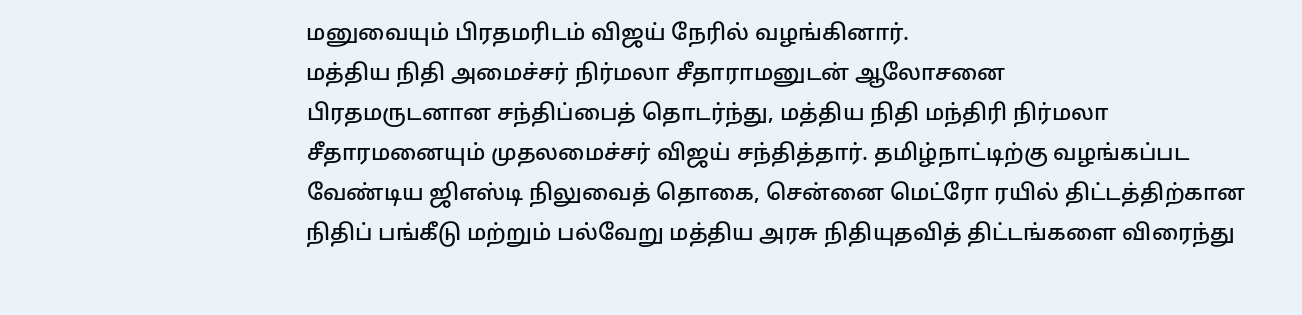மனுவையும் பிரதமரிடம் விஜய் நேரில் வழங்கினார்.
மத்திய நிதி அமைச்சர் நிர்மலா சீதாராமனுடன் ஆலோசனை
பிரதமருடனான சந்திப்பைத் தொடர்ந்து, மத்திய நிதி மந்திரி நிர்மலா சீதாரமனையும் முதலமைச்சர் விஜய் சந்தித்தார். தமிழ்நாட்டிற்கு வழங்கப்பட வேண்டிய ஜிஎஸ்டி நிலுவைத் தொகை, சென்னை மெட்ரோ ரயில் திட்டத்திற்கான நிதிப் பங்கீடு மற்றும் பல்வேறு மத்திய அரசு நிதியுதவித் திட்டங்களை விரைந்து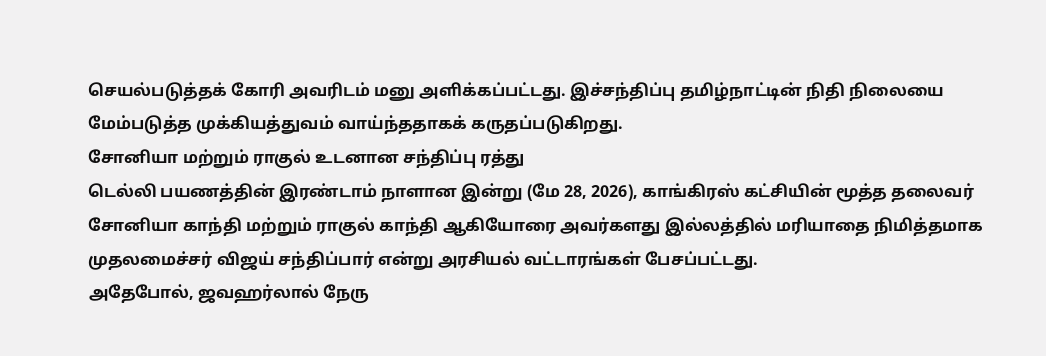செயல்படுத்தக் கோரி அவரிடம் மனு அளிக்கப்பட்டது. இச்சந்திப்பு தமிழ்நாட்டின் நிதி நிலையை மேம்படுத்த முக்கியத்துவம் வாய்ந்ததாகக் கருதப்படுகிறது.
சோனியா மற்றும் ராகுல் உடனான சந்திப்பு ரத்து
டெல்லி பயணத்தின் இரண்டாம் நாளான இன்று (மே 28, 2026), காங்கிரஸ் கட்சியின் மூத்த தலைவர் சோனியா காந்தி மற்றும் ராகுல் காந்தி ஆகியோரை அவர்களது இல்லத்தில் மரியாதை நிமித்தமாக முதலமைச்சர் விஜய் சந்திப்பார் என்று அரசியல் வட்டாரங்கள் பேசப்பட்டது.
அதேபோல், ஜவஹர்லால் நேரு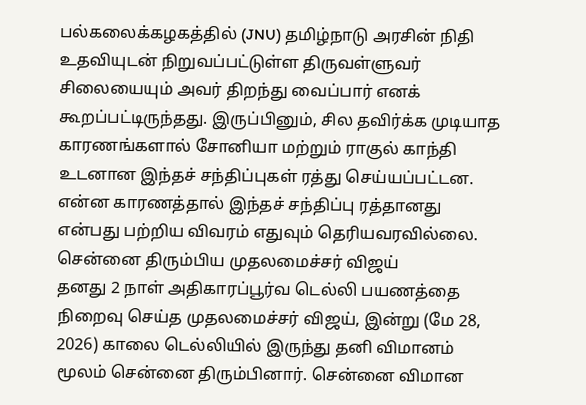பல்கலைக்கழகத்தில் (JNU) தமிழ்நாடு அரசின் நிதி உதவியுடன் நிறுவப்பட்டுள்ள திருவள்ளுவர் சிலையையும் அவர் திறந்து வைப்பார் எனக் கூறப்பட்டிருந்தது. இருப்பினும், சில தவிர்க்க முடியாத காரணங்களால் சோனியா மற்றும் ராகுல் காந்தி உடனான இந்தச் சந்திப்புகள் ரத்து செய்யப்பட்டன. என்ன காரணத்தால் இந்தச் சந்திப்பு ரத்தானது என்பது பற்றிய விவரம் எதுவும் தெரியவரவில்லை.
சென்னை திரும்பிய முதலமைச்சர் விஜய்
தனது 2 நாள் அதிகாரப்பூர்வ டெல்லி பயணத்தை நிறைவு செய்த முதலமைச்சர் விஜய், இன்று (மே 28, 2026) காலை டெல்லியில் இருந்து தனி விமானம் மூலம் சென்னை திரும்பினார். சென்னை விமான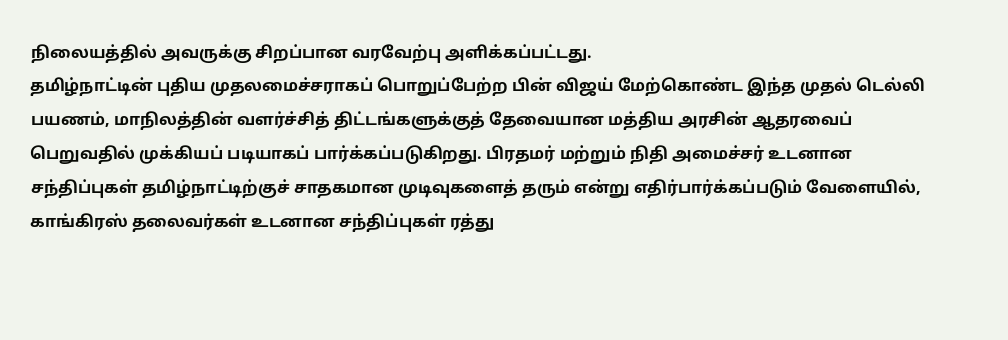நிலையத்தில் அவருக்கு சிறப்பான வரவேற்பு அளிக்கப்பட்டது.
தமிழ்நாட்டின் புதிய முதலமைச்சராகப் பொறுப்பேற்ற பின் விஜய் மேற்கொண்ட இந்த முதல் டெல்லி பயணம், மாநிலத்தின் வளர்ச்சித் திட்டங்களுக்குத் தேவையான மத்திய அரசின் ஆதரவைப் பெறுவதில் முக்கியப் படியாகப் பார்க்கப்படுகிறது. பிரதமர் மற்றும் நிதி அமைச்சர் உடனான சந்திப்புகள் தமிழ்நாட்டிற்குச் சாதகமான முடிவுகளைத் தரும் என்று எதிர்பார்க்கப்படும் வேளையில், காங்கிரஸ் தலைவர்கள் உடனான சந்திப்புகள் ரத்து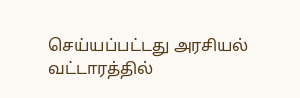செய்யப்பட்டது அரசியல் வட்டாரத்தில்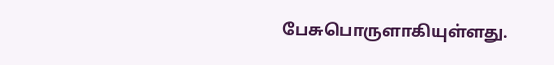பேசுபொருளாகியுள்ளது.